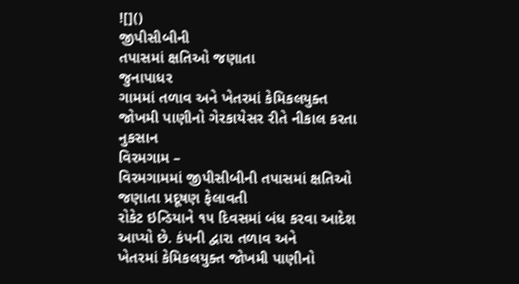![]()
જીપીસીબીની
તપાસમાં ક્ષતિઓ જણાતા
જુનાપાધર
ગામમાં તળાવ અને ખેતરમાં કેમિકલયુક્ત જોખમી પાણીનો ગેરકાયેસર રીતે નીકાલ કરતા
નુકસાન
વિરમગામ –
વિરમગામમાં જીપીસીબીની તપાસમાં ક્ષતિઓ જણાતા પ્રદૂષણ ફેલાવતી
રોકેટ ઇન્ડિયાને ૧૫ દિવસમાં બંધ કરવા આદેશ આપ્યો છે. કંપની દ્વારા તળાવ અને
ખેતરમાં કેમિકલયુક્ત જોખમી પાણીનો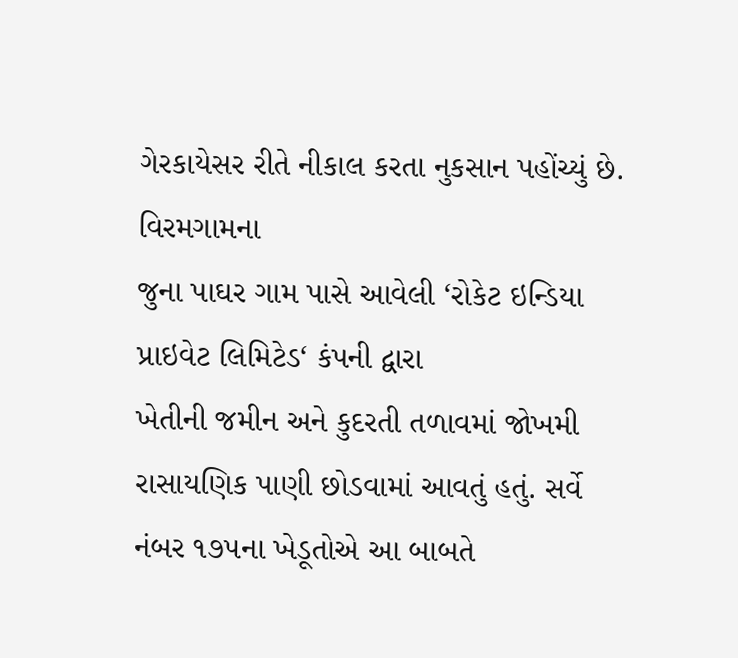ગેરકાયેસર રીતે નીકાલ કરતા નુકસાન પહોંચ્યું છે.
વિરમગામના
જુના પાઘર ગામ પાસે આવેલી ‘રોકેટ ઇન્ડિયા પ્રાઇવેટ લિમિટેડ‘ કંપની દ્વારા
ખેતીની જમીન અને કુદરતી તળાવમાં જોખમી રાસાયણિક પાણી છોડવામાં આવતું હતું. સર્વે
નંબર ૧૭૫ના ખેડૂતોએ આ બાબતે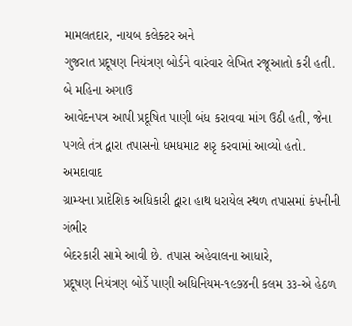મામલતદાર, નાયબ કલેક્ટર અને
ગુજરાત પ્રદૂષણ નિયંત્રણ બોર્ડને વારંવાર લેખિત રજૂઆતો કરી હતી. બે મહિના અગાઉ
આવેદનપત્ર આપી પ્રદૂષિત પાણી બંધ કરાવવા માંગ ઉઠી હતી, જેના
પગલે તંત્ર દ્વારા તપાસનો ધમધમાટ શરૃ કરવામાં આવ્યો હતો.
અમદાવાદ
ગ્રામ્યના પ્રાદેશિક અધિકારી દ્વારા હાથ ધરાયેલ સ્થળ તપાસમાં કંપનીની ગંભીર
બેદરકારી સામે આવી છે. તપાસ અહેવાલના આધારે,
પ્રદૂષણ નિયંત્રણ બોર્ડે પાણી અધિનિયમ-૧૯૭૪ની કલમ ૩૩-એ હેઠળ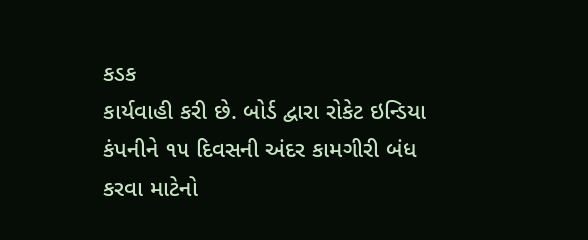કડક
કાર્યવાહી કરી છે. બોર્ડ દ્વારા રોકેટ ઇન્ડિયા કંપનીને ૧૫ દિવસની અંદર કામગીરી બંધ
કરવા માટેનો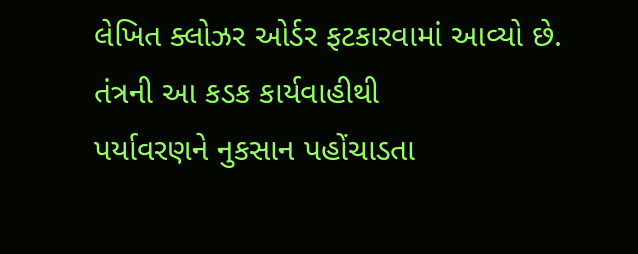લેખિત ક્લોઝર ઓર્ડર ફટકારવામાં આવ્યો છે. તંત્રની આ કડક કાર્યવાહીથી
પર્યાવરણને નુકસાન પહોંચાડતા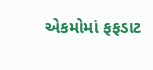એકમોમાં ફફડાટ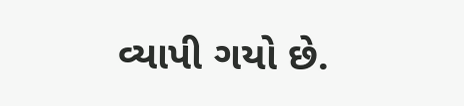વ્યાપી ગયો છે.